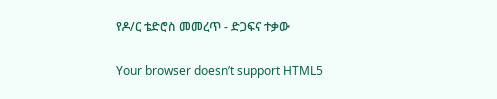የዶ/ር ቴድሮስ መመረጥ - ድጋፍና ተቃው

Your browser doesn’t support HTML5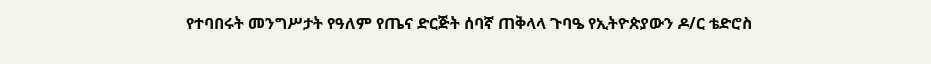የተባበሩት መንግሥታት የዓለም የጤና ድርጅት ሰባኛ ጠቅላላ ጉባዔ የኢትዮጵያውን ዶ/ር ቴድሮስ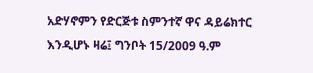አድሃኖምን የድርጅቱ ስምንተኛ ዋና ዳይሬክተር እንዲሆኑ ዛሬ፤ ግንቦት 15/2009 ዓ.ም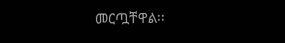መርጧቸዋል፡፡